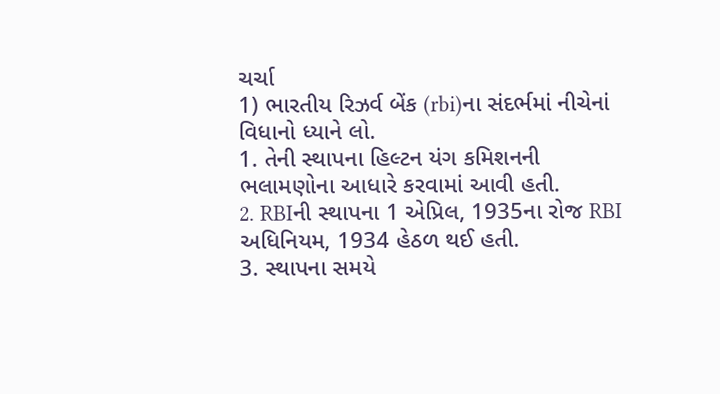ચર્ચા
1) ભારતીય રિઝર્વ બેંક (rbi)ના સંદર્ભમાં નીચેનાં વિધાનો ધ્યાને લો.
1. તેની સ્થાપના હિલ્ટન યંગ કમિશનની ભલામણોના આધારે કરવામાં આવી હતી.
2. RBIની સ્થાપના 1 એપ્રિલ, 1935ના રોજ RBI અધિનિયમ, 1934 હેઠળ થઈ હતી.
3. સ્થાપના સમયે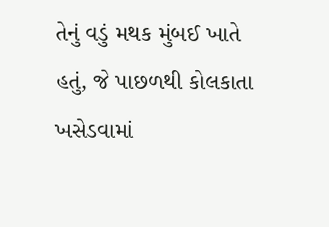તેનું વડું મથક મુંબઈ ખાતે હતું, જે પાછળથી કોલકાતા ખસેડવામાં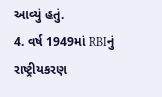આવ્યું હતું.
4. વર્ષ 1949માં RBIનું રાષ્ટ્રીયકરણ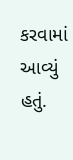કરવામાં આવ્યું હતું.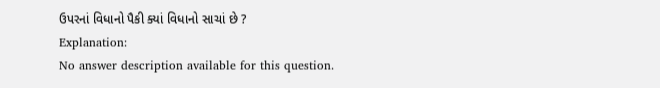ઉપરનાં વિધાનો પૈકી ક્યાં વિધાનો સાચાં છે ?
Explanation:
No answer description available for this question.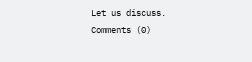Let us discuss.
Comments (0)